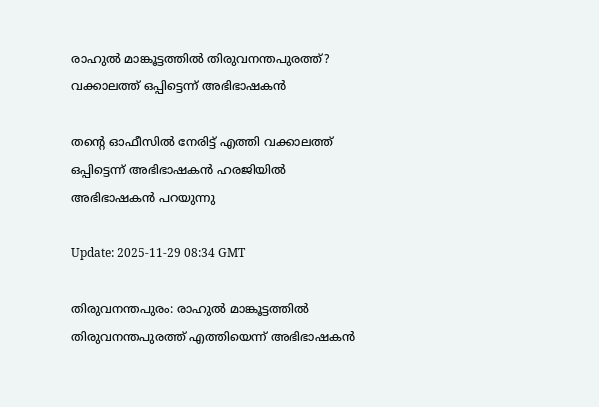രാഹുൽ മാങ്കൂട്ടത്തിൽ തിരുവനന്തപുരത്ത്? വക്കാലത്ത് ഒപ്പിട്ടെന്ന് അഭിഭാഷകൻ

തന്റെ ഓഫീസിൽ നേരിട്ട് എത്തി വക്കാലത്ത് ഒപ്പിട്ടെന്ന് അഭിഭാഷകൻ ഹരജിയിൽ അഭിഭാഷകൻ പറയുന്നു

Update: 2025-11-29 08:34 GMT

തിരുവനന്തപുരം: രാഹുൽ മാങ്കൂട്ടത്തിൽ തിരുവനന്തപുരത്ത് എത്തിയെന്ന് അഭിഭാഷകൻ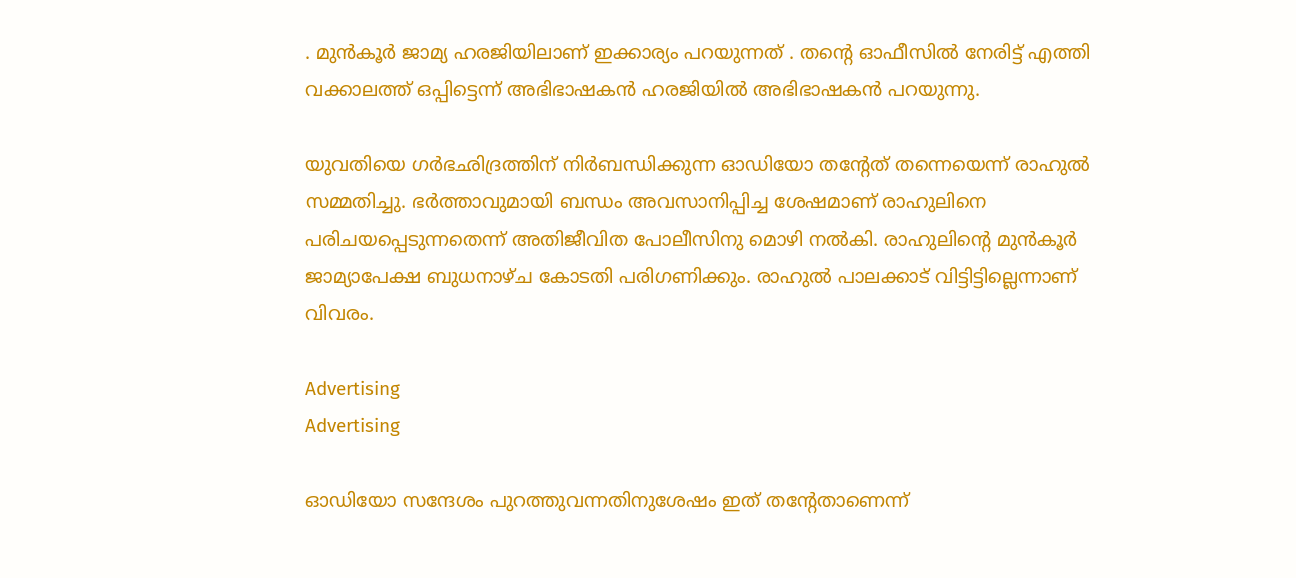. മുൻകൂർ ജാമ്യ ഹരജിയിലാണ് ഇക്കാര്യം പറയുന്നത് . തന്‍റെ ഓഫീസിൽ നേരിട്ട് എത്തി വക്കാലത്ത് ഒപ്പിട്ടെന്ന് അഭിഭാഷകൻ ഹരജിയിൽ അഭിഭാഷകൻ പറയുന്നു.

യുവതിയെ ഗർഭഛിദ്രത്തിന് നിർബന്ധിക്കുന്ന ഓഡിയോ തന്‍റേത് തന്നെയെന്ന് രാഹുൽ സമ്മതിച്ചു. ഭർത്താവുമായി ബന്ധം അവസാനിപ്പിച്ച ശേഷമാണ് രാഹുലിനെ പരിചയപ്പെടുന്നതെന്ന് അതിജീവിത പോലീസിനു മൊഴി നൽകി. രാഹുലിന്‍റെ മുൻകൂർ ജാമ്യാപേക്ഷ ബുധനാഴ്ച കോടതി പരിഗണിക്കും. രാഹുൽ പാലക്കാട് വിട്ടിട്ടില്ലെന്നാണ് വിവരം.

Advertising
Advertising

ഓഡിയോ സന്ദേശം പുറത്തുവന്നതിനുശേഷം ഇത് തന്‍റേതാണെന്ന്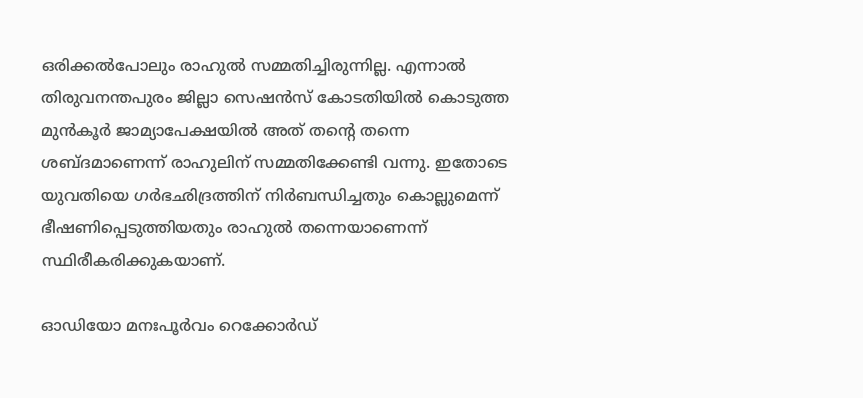ഒരിക്കൽപോലും രാഹുൽ സമ്മതിച്ചിരുന്നില്ല. എന്നാൽ തിരുവനന്തപുരം ജില്ലാ സെഷൻസ് കോടതിയിൽ കൊടുത്ത മുൻകൂർ ജാമ്യാപേക്ഷയിൽ അത് തന്‍റെ തന്നെ ശബ്ദമാണെന്ന് രാഹുലിന് സമ്മതിക്കേണ്ടി വന്നു. ഇതോടെ യുവതിയെ ഗർഭഛിദ്രത്തിന് നിർബന്ധിച്ചതും കൊല്ലുമെന്ന് ഭീഷണിപ്പെടുത്തിയതും രാഹുൽ തന്നെയാണെന്ന് സ്ഥിരീകരിക്കുകയാണ്.

ഓഡിയോ മനഃപൂർവം റെക്കോർഡ്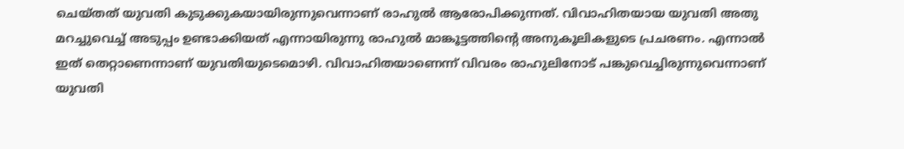ചെയ്തത് യുവതി കുടുക്കുകയായിരുന്നുവെന്നാണ് രാഹുൽ ആരോപിക്കുന്നത്. വിവാഹിതയായ യുവതി അതു മറച്ചുവെച്ച് അടുപ്പം ഉണ്ടാക്കിയത് എന്നായിരുന്നു രാഹുൽ മാങ്കൂട്ടത്തിന്റെ അനുകൂലികളുടെ പ്രചരണം. എന്നാൽ ഇത് തെറ്റാണെന്നാണ് യുവതിയുടെമൊഴി. വിവാഹിതയാണെന്ന് വിവരം രാഹുലിനോട് പങ്കുവെച്ചിരുന്നുവെന്നാണ് യുവതി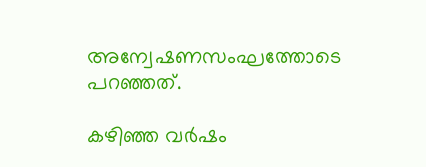അന്വേഷണസംഘത്തോടെ പറഞ്ഞത്.

കഴിഞ്ഞ വർഷം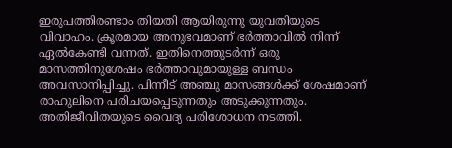ഇരുപത്തിരണ്ടാം തിയതി ആയിരുന്നു യുവതിയുടെ വിവാഹം. ക്രൂരമായ അനുഭവമാണ് ഭർത്താവിൽ നിന്ന് ഏൽകേണ്ടി വന്നത്. ഇതിനെത്തുടർന്ന് ഒരു മാസത്തിനുശേഷം ഭർത്താവുമായുള്ള ബന്ധം അവസാനിപ്പിച്ചു. പിന്നീട് അഞ്ചു മാസങ്ങൾക്ക് ശേഷമാണ് രാഹുലിനെ പരിചയപ്പെടുന്നതും അടുക്കുന്നതും. അതിജീവിതയുടെ വൈദ്യ പരിശോധന നടത്തി.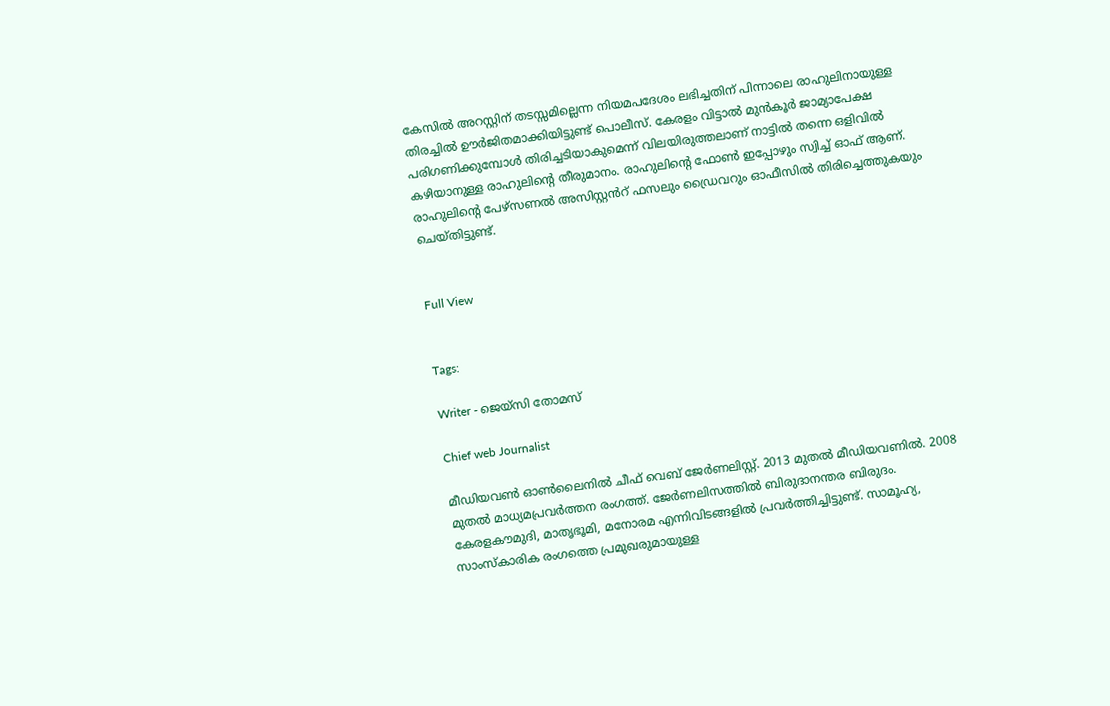കേസിൽ അറസ്റ്റിന് തടസ്സമില്ലെന്ന നിയമപദേശം ലഭിച്ചതിന് പിന്നാലെ രാഹുലിനായുള്ള തിരച്ചിൽ ഊർജിതമാക്കിയിട്ടുണ്ട് പൊലീസ്. കേരളം വിട്ടാൽ മുൻകൂർ ജാമ്യാപേക്ഷ പരിഗണിക്കുമ്പോൾ തിരിച്ചടിയാകുമെന്ന് വിലയിരുത്തലാണ് നാട്ടിൽ തന്നെ ഒളിവിൽ കഴിയാനുള്ള രാഹുലിന്‍റെ തീരുമാനം. രാഹുലിന്റെ ഫോൺ ഇപ്പോഴും സ്വിച്ച് ഓഫ് ആണ്. രാഹുലിന്റെ പേഴ്സണൽ അസിസ്റ്റൻറ് ഫസലും ഡ്രൈവറും ഓഫീസിൽ തിരിച്ചെത്തുകയും ചെയ്തിട്ടുണ്ട്.


Full View


Tags:

Writer - ജെയ്സി തോമസ്

Chief web Journalist

മീഡിയവൺ ഓൺലൈനിൽ ചീഫ് വെബ് ജേർണലിസ്റ്റ്. 2013 മുതൽ മീഡിയവണിൽ. 2008 മുതൽ മാധ്യമപ്രവർത്തന രംഗത്ത്. ജേർണലിസത്തിൽ ബിരുദാനന്തര ബിരുദം. കേരളകൗമുദി, മാതൃഭൂമി, മനോരമ എന്നിവിടങ്ങളിൽ പ്രവർത്തിച്ചിട്ടുണ്ട്. സാമൂഹ്യ, സാംസ്‌കാരിക രംഗത്തെ പ്രമുഖരുമായുള്ള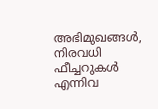അഭിമുഖങ്ങൾ, നിരവധി ഫീച്ചറുകൾ എന്നിവ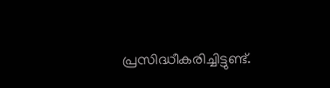പ്രസിദ്ധീകരിച്ചിട്ടുണ്ട്.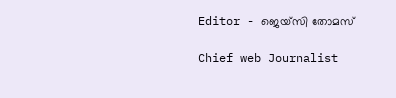Editor - ജെയ്സി തോമസ്

Chief web Journalist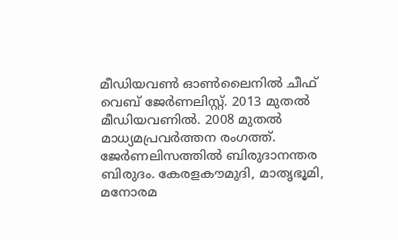മീഡിയവൺ ഓൺലൈനിൽ ചീഫ് വെബ് ജേർണലിസ്റ്റ്. 2013 മുതൽ മീഡിയവണിൽ. 2008 മുതൽ മാധ്യമപ്രവർത്തന രംഗത്ത്. ജേർണലിസത്തിൽ ബിരുദാനന്തര ബിരുദം. കേരളകൗമുദി, മാതൃഭൂമി, മനോരമ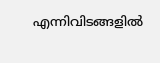എന്നിവിടങ്ങളിൽ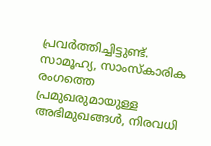പ്രവർത്തിച്ചിട്ടുണ്ട്. സാമൂഹ്യ, സാംസ്‌കാരിക രംഗത്തെ പ്രമുഖരുമായുള്ള അഭിമുഖങ്ങൾ, നിരവധി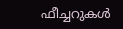ഫീച്ചറുകൾ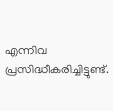എന്നിവ പ്രസിദ്ധീകരിച്ചിട്ടുണ്ട്.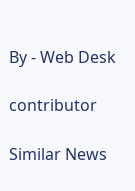By - Web Desk

contributor

Similar News